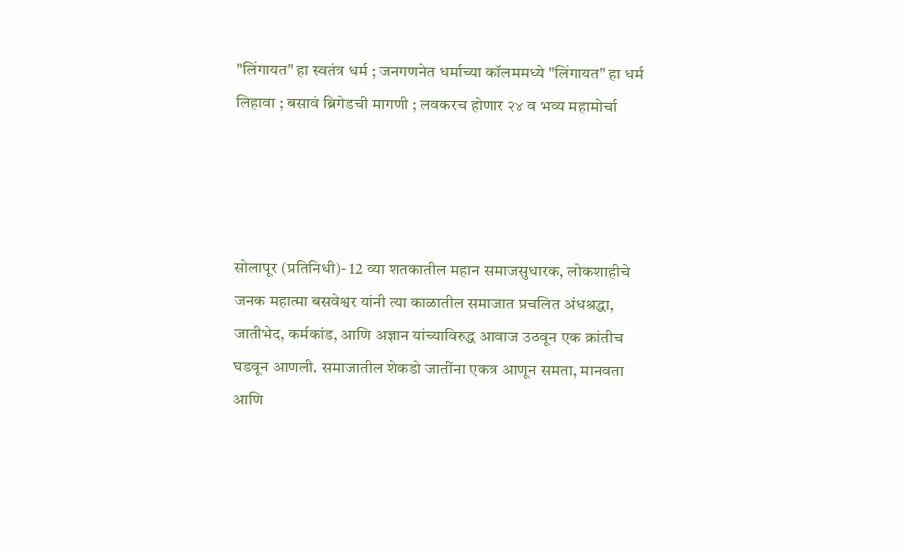"लिंगायत" हा स्वतंत्र धर्म ; जनगणनेत धर्माच्या कॉलममध्ये "लिंगायत" हा धर्म लिहावा ; बसावं ब्रिगेडची मागणी ; लवकरच होणार २४ व भव्य महामोर्चा




सोलापूर (प्रतिनिधी)- 12 व्या शतकातील महान समाजसुधारक, लोकशाहीचे जनक महात्मा बसवेश्वर यांनी त्या काळातील समाजात प्रचलित अंधश्रद्धा, जातीभेद, कर्मकांड, आणि अज्ञान यांच्याविरुद्ध आवाज उठवून एक क्रांतीच घडवून आणली. समाजातील शेकडो जातींना एकत्र आणून समता, मानवता आणि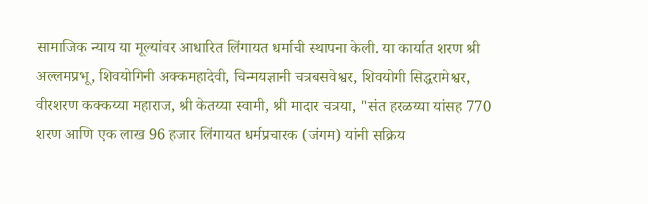सामाजिक न्याय या मूल्यांवर आधारित लिंगायत धर्माची स्थापना केली. या कार्यात शरण श्री अल्लमप्रभू, शिवयोगिनी अक्कमहादेवी, चिन्मयज्ञानी चत्रबसवेश्वर, शिवयोगी सिद्धरामेश्वर, वीरशरण कक्कय्या महाराज, श्री केतय्या स्वामी, श्री मादार चत्रया, "संत हरळय्या यांसह 770 शरण आणि एक लाख 96 हजार लिंगायत धर्मप्रचारक (जंगम) यांनी सक्रिय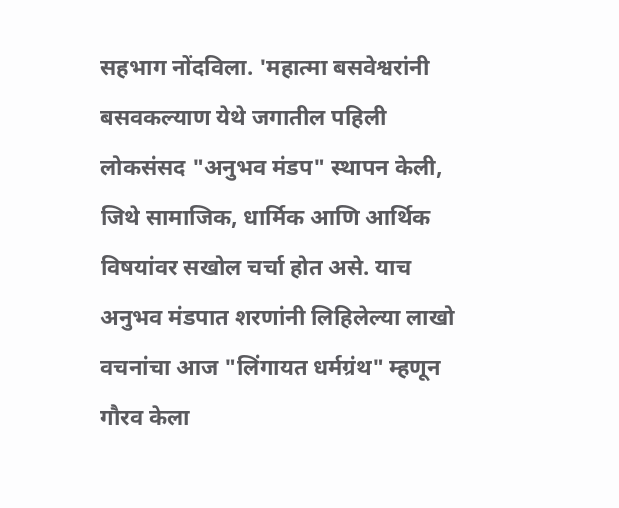सहभाग नोंदविला. 'महात्मा बसवेश्वरांनी बसवकल्याण येथे जगातील पहिली लोकसंसद "अनुभव मंडप" स्थापन केली, जिथे सामाजिक, धार्मिक आणि आर्थिक विषयांवर सखोल चर्चा होत असे. याच अनुभव मंडपात शरणांनी लिहिलेल्या लाखो वचनांचा आज "लिंगायत धर्मग्रंथ" म्हणून गौरव केला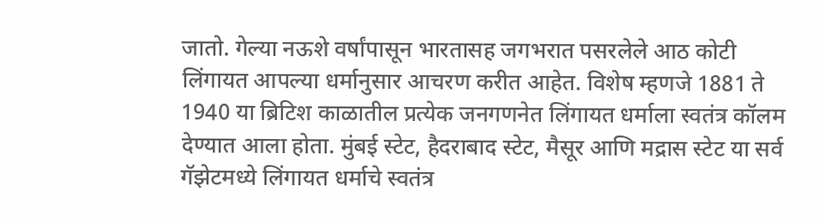जातो. गेल्या नऊशे वर्षांपासून भारतासह जगभरात पसरलेले आठ कोटी लिंगायत आपल्या धर्मानुसार आचरण करीत आहेत. विशेष म्हणजे 1881 ते 1940 या ब्रिटिश काळातील प्रत्येक जनगणनेत लिंगायत धर्माला स्वतंत्र कॉलम देण्यात आला होता. मुंबई स्टेट, हैदराबाद स्टेट, मैसूर आणि मद्रास स्टेट या सर्व गॅझेटमध्ये लिंगायत धर्माचे स्वतंत्र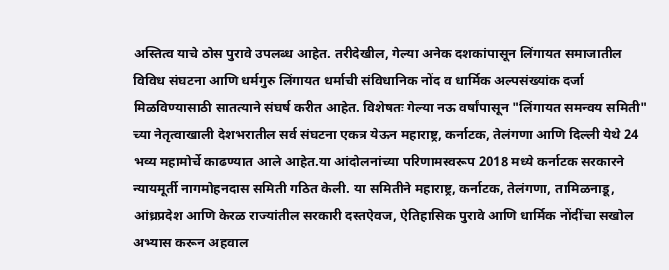अस्तित्व याचे ठोस पुरावे उपलब्ध आहेत. तरीदेखील, गेल्या अनेक दशकांपासून लिंगायत समाजातील विविध संघटना आणि धर्मगुरु लिंगायत धर्माची संविधानिक नोंद व धार्मिक अल्पसंख्यांक दर्जा मिळविण्यासाठी सातत्याने संघर्ष करीत आहेत. विशेषतः गेल्या नऊ वर्षांपासून "लिंगायत समन्वय समिती" च्या नेतृत्वाखाली देशभरातील सर्व संघटना एकत्र येऊन महाराष्ट्र, कर्नाटक, तेलंगणा आणि दिल्ली येथे 24 भव्य महामोर्चे काढण्यात आले आहेत.या आंदोलनांच्या परिणामस्वरूप 2018 मध्ये कर्नाटक सरकारने न्यायमूर्ती नागमोहनदास समिती गठित केली. या समितीने महाराष्ट्र, कर्नाटक, तेलंगणा, तामिळनाडू, आंध्रप्रदेश आणि केरळ राज्यांतील सरकारी दस्तऐवज, ऐतिहासिक पुरावे आणि धार्मिक नोंदींचा सखोल अभ्यास करून अहवाल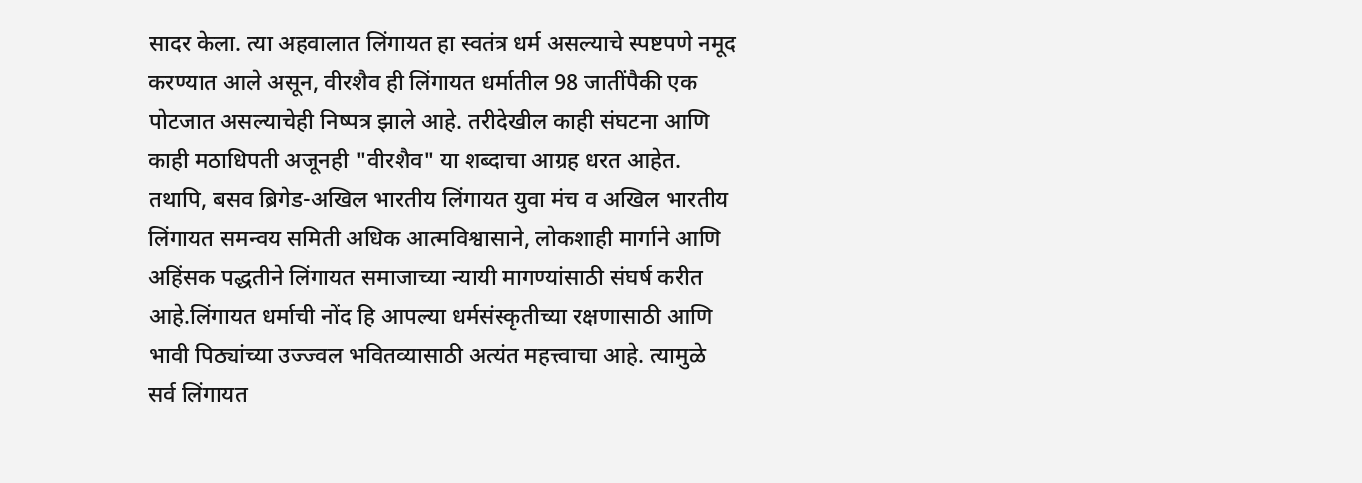सादर केला. त्या अहवालात लिंगायत हा स्वतंत्र धर्म असल्याचे स्पष्टपणे नमूद करण्यात आले असून, वीरशैव ही लिंगायत धर्मातील 98 जातींपैकी एक पोटजात असल्याचेही निष्पत्र झाले आहे. तरीदेखील काही संघटना आणि काही मठाधिपती अजूनही "वीरशैव" या शब्दाचा आग्रह धरत आहेत. तथापि, बसव ब्रिगेड-अखिल भारतीय लिंगायत युवा मंच व अखिल भारतीय लिंगायत समन्वय समिती अधिक आत्मविश्वासाने, लोकशाही मार्गाने आणि अहिंसक पद्धतीने लिंगायत समाजाच्या न्यायी मागण्यांसाठी संघर्ष करीत आहे.लिंगायत धर्माची नोंद हि आपल्या धर्मसंस्कृतीच्या रक्षणासाठी आणि भावी पिठ्यांच्या उज्ज्वल भवितव्यासाठी अत्यंत महत्त्वाचा आहे. त्यामुळे सर्व लिंगायत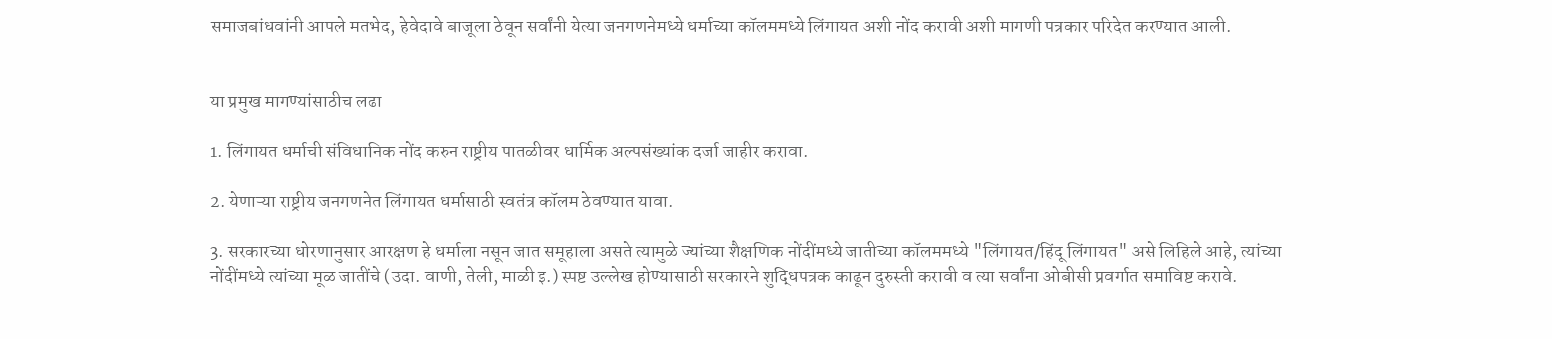समाजबांधवांनी आपले मतभेद, हेवेदावे बाजूला ठेवून सर्वांनी येत्या जनगणनेमध्ये धर्माच्या कॉलममध्ये लिंगायत अशी नोंद करावी अशी मागणी पत्रकार परिदेत करण्यात आली.


या प्रमुख मागण्यांसाठीच लढा

1. लिंगायत धर्माची संविधानिक नोंद करुन राष्ट्रीय पातळीवर धार्मिक अल्पसंख्यांक दर्जा जाहीर करावा.

2. येणाऱ्या राष्ट्रीय जनगणनेत लिंगायत धर्मासाठी स्वतंत्र कॉलम ठेवण्यात यावा.

3. सरकारच्या धोरणानुसार आरक्षण हे धर्माला नसून जात समूहाला असते त्यामुळे ज्यांच्या शैक्षणिक नोंदींमध्ये जातीच्या कॉलममध्ये "लिंगायत/हिंदू लिंगायत" असे लिहिले आहे, त्यांच्या नोंदींमध्ये त्यांच्या मूळ जातींचे (उदा. वाणी, तेली, माळी इ.) स्पष्ट उल्लेख होण्यासाठी सरकारने शुद्धिपत्रक काढून दुरुस्ती करावी व त्या सर्वांना ओबीसी प्रवर्गात समाविष्ट करावे.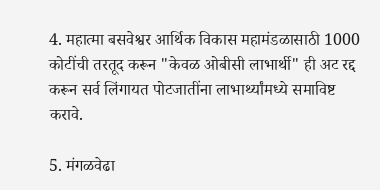4. महात्मा बसवेश्वर आर्थिक विकास महामंडळासाठी 1000 कोटींची तरतूद करून "केवळ ओबीसी लाभार्थी" ही अट रद्द करून सर्व लिंगायत पोटजातींना लाभार्थ्यांमध्ये समाविष्ट करावे.

5. मंगळवेढा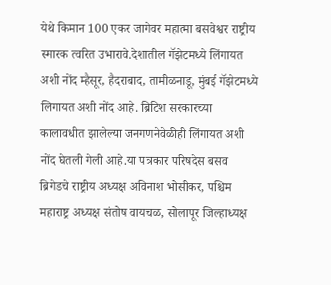येथे किमान 100 एकर जागेवर महात्मा बसवेश्वर राष्ट्रीय स्मारक त्वरित उभारावे.देशातील गॅझेटमध्ये लिंगायत अशी नोंद म्हैसूर, हैदराबाद, तामीळनाडू, मुंबई गॅझेटमध्ये लिगायत अशी नोंद आहे. ब्रिटिश सरकारच्या कालावधीत झालेल्या जनगणनेवेळीही लिंगायत अशी नोंद घेतली गेली आहे.या पत्रकार परिषदेस बसव ब्रिगेडचे राष्ट्रीय अध्यक्ष अविनाश भोसीकर, पश्चिम महाराष्ट्र अध्यक्ष संतोष वायचळ, सोलापूर जिल्हाध्यक्ष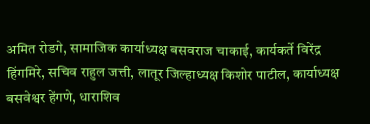अमित रोडगे, सामाजिक कार्याध्यक्ष बसवराज चाकाई, कार्यकर्ते विरेंद्र हिंगमिरे, सचिव राहुल जत्ती, लातूर जिल्हाध्यक्ष किशोर पाटील, कार्याध्यक्ष बसवेश्वर हेंगणे, धाराशिव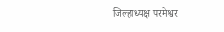जिल्हाध्यक्ष परमेश्वर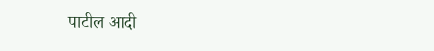पाटील आदी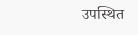उपस्थित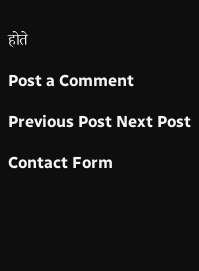होते

Post a Comment

Previous Post Next Post

Contact Form